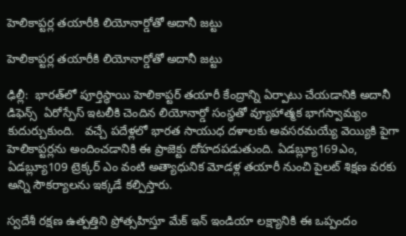హెలికాప్టర్ల తయారీకి లియోనార్డోతో అదానీ జట్టు

హెలికాప్టర్ల తయారీకి లియోనార్డోతో అదానీ జట్టు

ఢిల్లీ:  భారత్‌‌లో పూర్తిస్థాయి హెలికాప్టర్ తయారీ కేంద్రాన్ని ఏర్పాటు చేయడానికి అదానీ డిఫెన్స్  ఏరోస్పేస్ ఇటలీకి చెందిన లియోనార్డో సంస్థతో వ్యూహాత్మక భాగస్వామ్యం కుదుర్చుకుంది.   వచ్చే పదేళ్లలో భారత సాయుధ దళాలకు అవసరమయ్యే వెయ్యికి పైగా హెలికాప్టర్లను అందించడానికి ఈ ప్రాజెక్టు దోహదపడుతుంది. ఏడబ్ల్యూ169ఎం, ఏడబ్ల్యూ109 ట్రెక్కర్ ఎం వంటి అత్యాధునిక మోడళ్ల తయారీ నుంచి పైలట్ శిక్షణ వరకు అన్ని సౌకర్యాలను ఇక్కడే కల్పిస్తారు.

స్వదేశీ రక్షణ ఉత్పత్తిని ప్రోత్సహిస్తూ మేక్ ఇన్ ఇండియా లక్ష్యానికి ఈ ఒప్పందం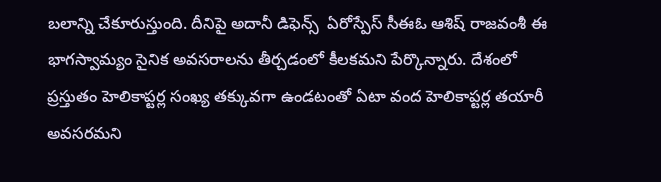బలాన్ని చేకూరుస్తుంది. దీనిపై అదానీ డిఫెన్స్  ఏరోస్పేస్ సీఈఓ ఆశిష్ రాజవంశీ ఈ భాగస్వామ్యం సైనిక అవసరాలను తీర్చడంలో కీలకమని పేర్కొన్నారు. దేశంలో ప్రస్తుతం హెలికాప్టర్ల సంఖ్య తక్కువగా ఉండటంతో ఏటా వంద హెలికాప్టర్ల తయారీ అవసరమని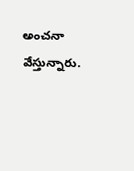అంచనా వేస్తున్నారు.